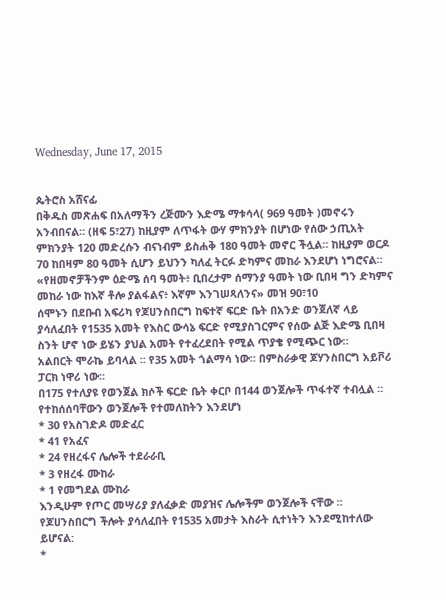Wednesday, June 17, 2015


ጴትሮስ አሸናፊ
በቅዱስ መጽሐፍ በአለማችን ረጅሙን እድሜ ማቱሳላ( 969 ዓመት )መኖሩን አንብበናል። (ዘፍ 5፣27) ከዚያም ለጥፋት ውሃ ምክንያት በሆነው የሰው ኃጢአት ምክንያት 120 መድረሱን ብናነብም ይስሐቅ 180 ዓመት መኖር ችሏል። ከዚያም ወርዶ 70 ከበዛም 80 ዓመት ሲሆን ይህንን ካለፈ ትርፉ ድካምና መከራ እንደሆነ ነግሮናል።
«የዘመኖቻችንም ዕድሜ ሰባ ዓመት፥ ቢበረታም ሰማንያ ዓመት ነው ቢበዛ ግን ድካምና መከራ ነው ከእኛ ቶሎ ያልፋልና፥ እኛም እንገሠጻለንና» መዝ 90፣10
ሰሞኑን በደቡብ አፍሪካ የጆሀንስበርግ ከፍተኛ ፍርድ ቤት በአንድ ወንጀለኛ ላይ ያሳለፈበት የ1535 አመት የእስር ውሳኔ ፍርድ የሚያስገርምና የሰው ልጅ እድሜ ቢበዛ ስንት ሆኖ ነው ይሄን ያህል አመት የተፈረደበት የሚል ጥያቄ የሚጭር ነው።
አልበርት ሞራኬ ይባላል ። የ35 አመት ጎልማሳ ነው። በምስራቃዊ ጆሃንስበርግ አይቮሪ ፓርክ ነዋሪ ነው።
በ175 የተለያዩ የወንጀል ክሶች ፍርድ ቤት ቀርቦ በ144 ወንጀሎች ጥፋተኛ ተብሏል ።
የተከሰሰባቸውን ወንጀሎች የተመለከትን እንደሆነ
* 30 የአስገድዶ መድፈር
* 41 የአፈና
* 24 የዘረፋና ሌሎች ተደራራቢ
* 3 የዘረፋ ሙከራ
* 1 የመግደል ሙከራ
እንዲሁም የጦር መሣሪያ ያለፈቃድ መያዝና ሌሎችም ወንጀሎች ናቸው ።
የጆሀንስበርግ ችሎት ያሳለፈበት የ1535 አመታት እስራት ሲተነትን እንደሚከተለው ይሆናል:
*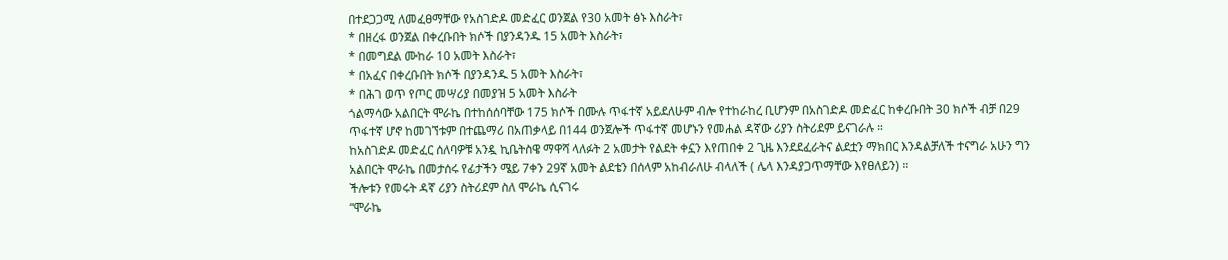በተደጋጋሚ ለመፈፀማቸው የአስገድዶ መድፈር ወንጀል የ30 አመት ፅኑ እስራት፣
* በዘረፋ ወንጀል በቀረቡበት ክሶች በያንዳንዱ 15 አመት እስራት፣
* በመግደል ሙከራ 10 አመት እስራት፣
* በአፈና በቀረቡበት ክሶች በያንዳንዱ 5 አመት እስራት፣
* በሕገ ወጥ የጦር መሣሪያ በመያዝ 5 አመት እስራት
ጎልማሳው አልበርት ሞራኬ በተከሰሰባቸው 175 ክሶች በሙሉ ጥፋተኛ አይደለሁም ብሎ የተከራከረ ቢሆንም በአስገድዶ መድፈር ከቀረቡበት 30 ክሶች ብቻ በ29 ጥፋተኛ ሆኖ ከመገኘቱም በተጨማሪ በአጠቃላይ በ144 ወንጀሎች ጥፋተኛ መሆኑን የመሐል ዳኛው ሪያን ስትሪደም ይናገራሉ ።
ከአስገድዶ መድፈር ሰለባዎቹ አንዷ ኪቤትስዌ ማዋሻ ላለፉት 2 አመታት የልደት ቀኗን እየጠበቀ 2 ጊዜ እንደደፈራትና ልደቷን ማክበር እንዳልቻለች ተናግራ አሁን ግን አልበርት ሞራኬ በመታሰሩ የፊታችን ሜይ 7ቀን 29ኛ አመት ልደቴን በሰላም አከብራለሁ ብላለች ( ሌላ እንዳያጋጥማቸው እየፀለይን) ።
ችሎቱን የመሩት ዳኛ ሪያን ስትሪደም ስለ ሞራኬ ሲናገሩ
“ሞራኬ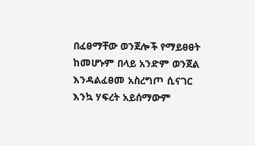በፈፀማቸው ወንጀሎች የማይፀፀት ከመሆኑም በላይ አንድም ወንጀል እንዳልፈፀመ አስረግጦ ሲናገር እንኳ ሃፍረት አይሰማውም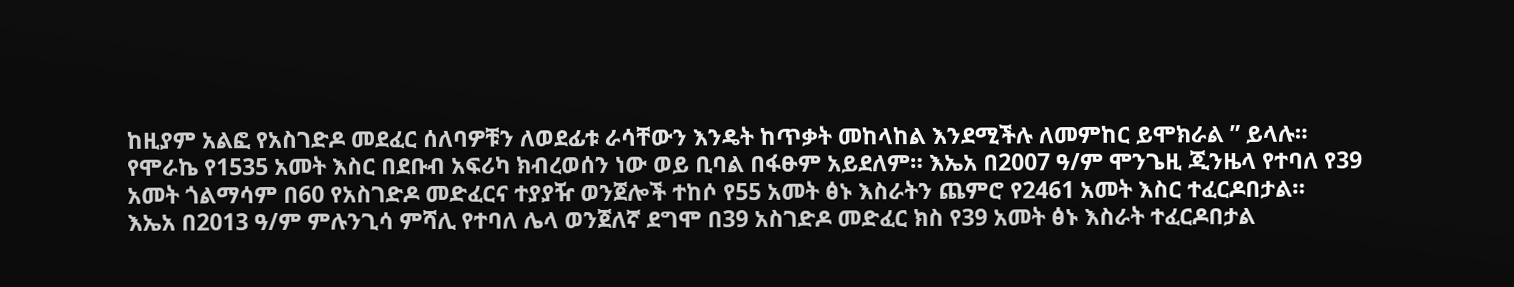ከዚያም አልፎ የአስገድዶ መደፈር ሰለባዎቹን ለወደፊቱ ራሳቸውን እንዴት ከጥቃት መከላከል እንደሚችሉ ለመምከር ይሞክራል ” ይላሉ።
የሞራኬ የ1535 አመት እስር በደቡብ አፍሪካ ክብረወሰን ነው ወይ ቢባል በፋፁም አይደለም። እኤአ በ2007 ዓ/ም ሞንጌዚ ጂንዜላ የተባለ የ39 አመት ጎልማሳም በ60 የአስገድዶ መድፈርና ተያያዥ ወንጀሎች ተከሶ የ55 አመት ፅኑ እስራትን ጨምሮ የ2461 አመት እስር ተፈርዶበታል።
እኤአ በ2013 ዓ/ም ምሉንጊሳ ምሻሊ የተባለ ሌላ ወንጀለኛ ደግሞ በ39 አስገድዶ መድፈር ክስ የ39 አመት ፅኑ እስራት ተፈርዶበታል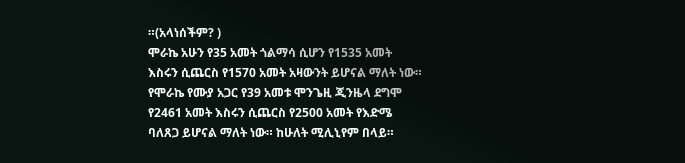።(አላነሰችም? )
ሞራኬ አሁን የ35 አመት ጎልማሳ ሲሆን የ1535 አመት እስሩን ሲጨርስ የ1570 አመት አዛውንት ይሆናል ማለት ነው። የሞራኬ የሙያ አጋር የ39 አመቱ ሞንጌዚ ጂንዜላ ደግሞ የ2461 አመት እስሩን ሲጨርስ የ2500 አመት የእድሜ ባለጸጋ ይሆናል ማለት ነው። ከሁለት ሚሊኒየም በላይ።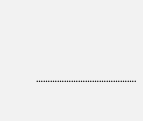…………………………………….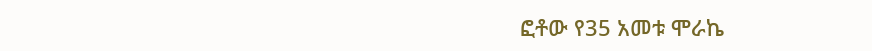ፎቶው የ35 አመቱ ሞራኬ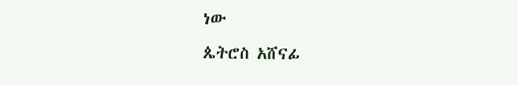ነው
ጴትሮስ አሸናፊ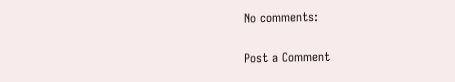No comments:

Post a Comment